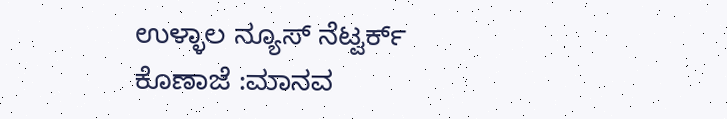ಉಳ್ಳಾಲ ನ್ಯೂಸ್ ನೆಟ್ವರ್ಕ್
ಕೊಣಾಜೆ :ಮಾನವ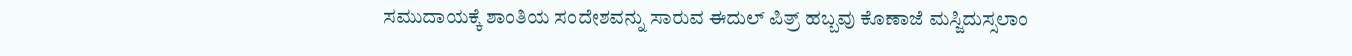ಸಮುದಾಯಕ್ಕೆ ಶಾಂತಿಯ ಸಂದೇಶವನ್ನು ಸಾರುವ ಈದುಲ್ ಪಿತ್ರ್ ಹಬ್ಬವು ಕೊಣಾಜೆ ಮಸ್ಜಿದುಸ್ಸಲಾಂ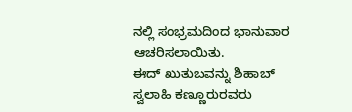ನಲ್ಲಿ ಸಂಭ್ರಮದಿಂದ ಭಾನುವಾರ ಆಚರಿಸಲಾಯಿತು.
ಈದ್ ಖುತುಬವನ್ನು ಶಿಹಾಬ್ ಸ್ವಲಾಹಿ ಕಣ್ಣೂರುರವರು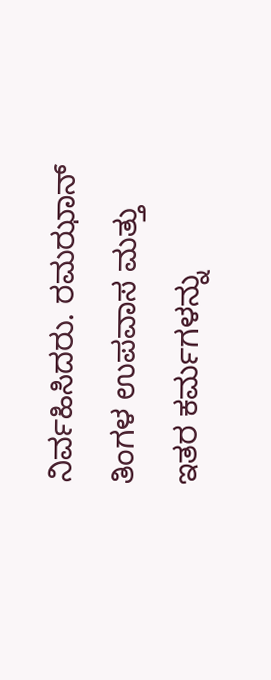ನಿರ್ವಹಿಸಿದರು. ರಮಝಾನ್ ತಿಂಗಳ ಉಪವಾಸ ಮತ್ತು ಇತರ ಕರ್ಮಗಳನ್ನು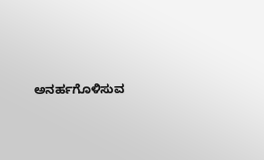ಅನರ್ಹಗೊಳಿಸುವ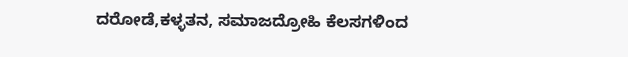ದರೋಡೆ,ಕಳ್ಳತನ, ಸಮಾಜದ್ರೋಹಿ ಕೆಲಸಗಳಿಂದ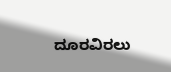ದೂರವಿರಲು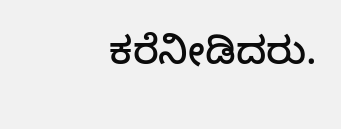ಕರೆನೀಡಿದರು.